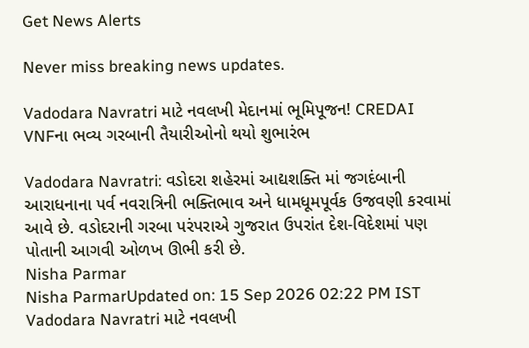Get News Alerts

Never miss breaking news updates.

Vadodara Navratri માટે નવલખી મેદાનમાં ભૂમિપૂજન! CREDAI VNFના ભવ્ય ગરબાની તૈયારીઓનો થયો શુભારંભ

Vadodara Navratri: વડોદરા શહેરમાં આદ્યશક્તિ માં જગદંબાની આરાધનાના પર્વ નવરાત્રિની ભક્તિભાવ અને ધામધૂમપૂર્વક ઉજવણી કરવામાં આવે છે. વડોદરાની ગરબા પરંપરાએ ગુજરાત ઉપરાંત દેશ-વિદેશમાં પણ પોતાની આગવી ઓળખ ઊભી કરી છે.
Nisha Parmar
Nisha ParmarUpdated on: 15 Sep 2026 02:22 PM IST
Vadodara Navratri માટે નવલખી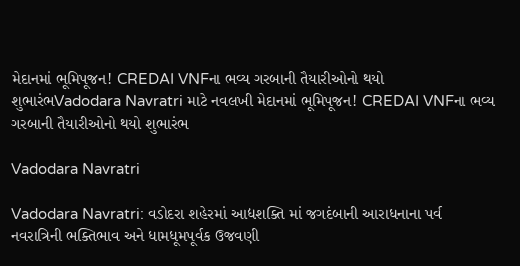મેદાનમાં ભૂમિપૂજન! CREDAI VNFના ભવ્ય ગરબાની તૈયારીઓનો થયો શુભારંભVadodara Navratri માટે નવલખી મેદાનમાં ભૂમિપૂજન! CREDAI VNFના ભવ્ય ગરબાની તૈયારીઓનો થયો શુભારંભ

Vadodara Navratri

Vadodara Navratri: વડોદરા શહેરમાં આદ્યશક્તિ માં જગદંબાની આરાધનાના પર્વ નવરાત્રિની ભક્તિભાવ અને ધામધૂમપૂર્વક ઉજવણી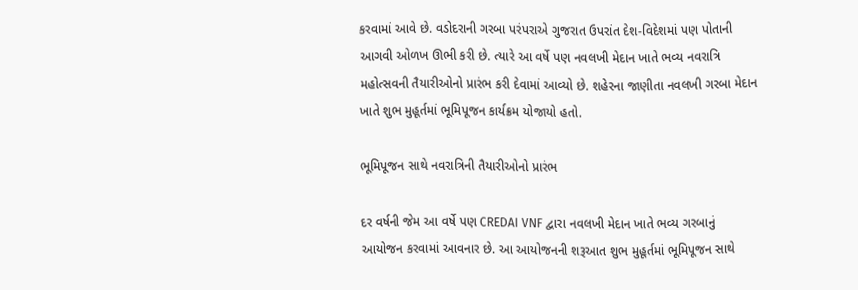કરવામાં આવે છે. વડોદરાની ગરબા પરંપરાએ ગુજરાત ઉપરાંત દેશ-વિદેશમાં પણ પોતાની આગવી ઓળખ ઊભી કરી છે. ત્યારે આ વર્ષે પણ નવલખી મેદાન ખાતે ભવ્ય નવરાત્રિ મહોત્સવની તૈયારીઓનો પ્રારંભ કરી દેવામાં આવ્યો છે. શહેરના જાણીતા નવલખી ગરબા મેદાન ખાતે શુભ મુહૂર્તમાં ભૂમિપૂજન કાર્યક્રમ યોજાયો હતો.

ભૂમિપૂજન સાથે નવરાત્રિની તૈયારીઓનો પ્રારંભ

દર વર્ષની જેમ આ વર્ષે પણ CREDAI VNF દ્વારા નવલખી મેદાન ખાતે ભવ્ય ગરબાનું આયોજન કરવામાં આવનાર છે. આ આયોજનની શરૂઆત શુભ મુહૂર્તમાં ભૂમિપૂજન સાથે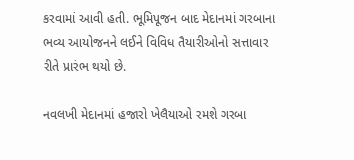કરવામાં આવી હતી. ભૂમિપૂજન બાદ મેદાનમાં ગરબાના ભવ્ય આયોજનને લઈને વિવિધ તૈયારીઓનો સત્તાવાર રીતે પ્રારંભ થયો છે.

નવલખી મેદાનમાં હજારો ખેલૈયાઓ રમશે ગરબા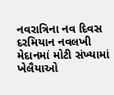નવરાત્રિના નવ દિવસ દરમિયાન નવલખી મેદાનમાં મોટી સંખ્યામાં ખેલૈયાઓ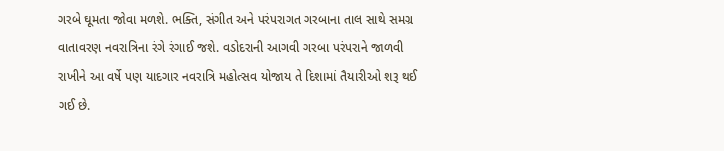ગરબે ઘૂમતા જોવા મળશે. ભક્તિ, સંગીત અને પરંપરાગત ગરબાના તાલ સાથે સમગ્ર વાતાવરણ નવરાત્રિના રંગે રંગાઈ જશે. વડોદરાની આગવી ગરબા પરંપરાને જાળવી રાખીને આ વર્ષે પણ યાદગાર નવરાત્રિ મહોત્સવ યોજાય તે દિશામાં તૈયારીઓ શરૂ થઈ ગઈ છે.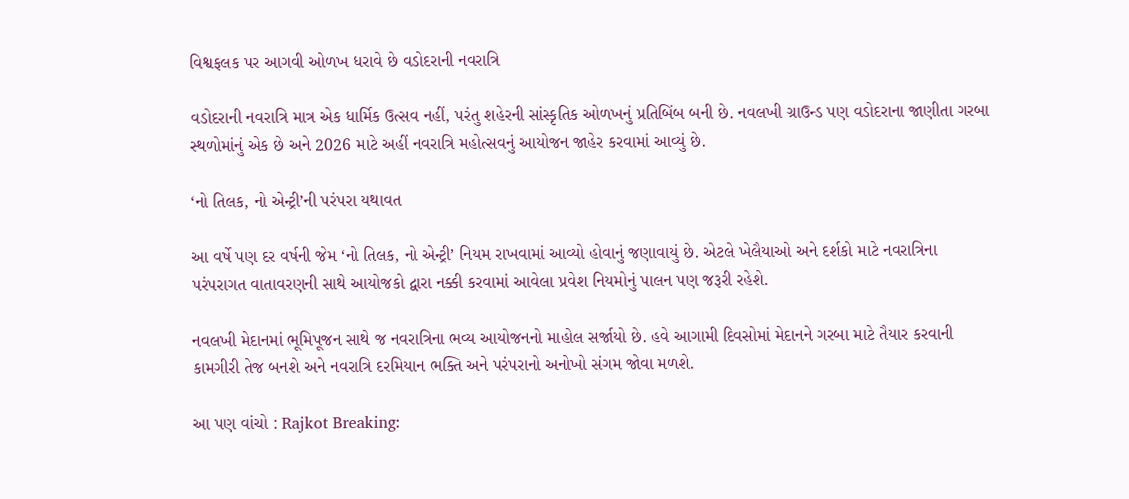વિશ્વફલક પર આગવી ઓળખ ધરાવે છે વડોદરાની નવરાત્રિ

વડોદરાની નવરાત્રિ માત્ર એક ધાર્મિક ઉત્સવ નહીં, પરંતુ શહેરની સાંસ્કૃતિક ઓળખનું પ્રતિબિંબ બની છે. નવલખી ગ્રાઉન્ડ પણ વડોદરાના જાણીતા ગરબા સ્થળોમાંનું એક છે અને 2026 માટે અહીં નવરાત્રિ મહોત્સવનું આયોજન જાહેર કરવામાં આવ્યું છે.

‘નો તિલક, નો એન્ટ્રી’ની પરંપરા યથાવત

આ વર્ષે પણ દર વર્ષની જેમ ‘નો તિલક, નો એન્ટ્રી’ નિયમ રાખવામાં આવ્યો હોવાનું જણાવાયું છે. એટલે ખેલૈયાઓ અને દર્શકો માટે નવરાત્રિના પરંપરાગત વાતાવરણની સાથે આયોજકો દ્વારા નક્કી કરવામાં આવેલા પ્રવેશ નિયમોનું પાલન પણ જરૂરી રહેશે.

નવલખી મેદાનમાં ભૂમિપૂજન સાથે જ નવરાત્રિના ભવ્ય આયોજનનો માહોલ સર્જાયો છે. હવે આગામી દિવસોમાં મેદાનને ગરબા માટે તૈયાર કરવાની કામગીરી તેજ બનશે અને નવરાત્રિ દરમિયાન ભક્તિ અને પરંપરાનો અનોખો સંગમ જોવા મળશે.

આ પણ વાંચો : Rajkot Breaking: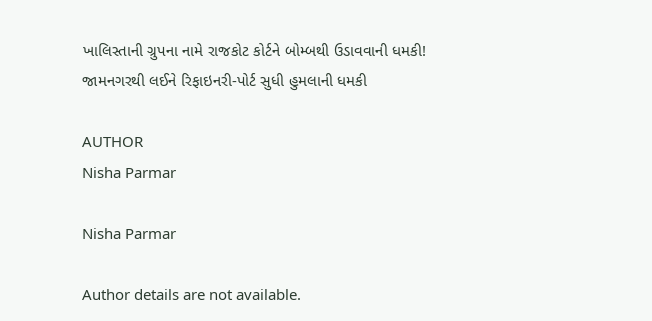ખાલિસ્તાની ગ્રુપના નામે રાજકોટ કોર્ટને બોમ્બથી ઉડાવવાની ધમકી! જામનગરથી લઈને રિફાઇનરી-પોર્ટ સુધી હુમલાની ધમકી

AUTHOR
Nisha Parmar

Nisha Parmar

Author details are not available.